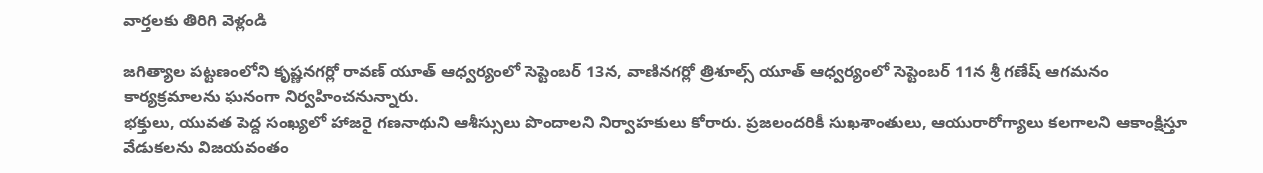వార్తలకు తిరిగి వెళ్లండి

జగిత్యాల పట్టణంలోని కృష్ణనగర్లో రావణ్ యూత్ ఆధ్వర్యంలో సెప్టెంబర్ 13న, వాణినగర్లో త్రిశూల్స్ యూత్ ఆధ్వర్యంలో సెప్టెంబర్ 11న శ్రీ గణేష్ ఆగమనం కార్యక్రమాలను ఘనంగా నిర్వహించనున్నారు.
భక్తులు, యువత పెద్ద సంఖ్యలో హాజరై గణనాథుని ఆశీస్సులు పొందాలని నిర్వాహకులు కోరారు. ప్రజలందరికీ సుఖశాంతులు, ఆయురారోగ్యాలు కలగాలని ఆకాంక్షిస్తూ వేడుకలను విజయవంతం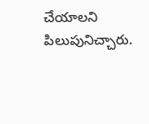చేయాలని పిలుపునిచ్చారు.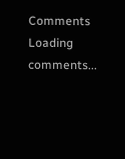Comments
Loading comments...